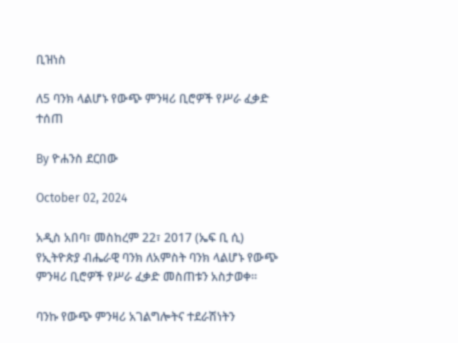ቢዝነስ

ለ5 ባንክ ላልሆኑ የውጭ ምንዛሪ ቢሮዎች የሥራ ፈቃድ ተሰጠ

By ዮሐንስ ደርበው

October 02, 2024

አዲስ አበባ፣ መስከረም 22፣ 2017 (ኤፍ ቢ ሲ) የኢትዮጵያ ብሔራዊ ባንክ ለአምስት ባንክ ላልሆኑ የውጭ ምንዛሪ ቢሮዎች የሥራ ፈቃድ መስጠቱን አስታወቀ፡፡

ባንኩ የውጭ ምንዛሪ አገልግሎትና ተደራሽነትን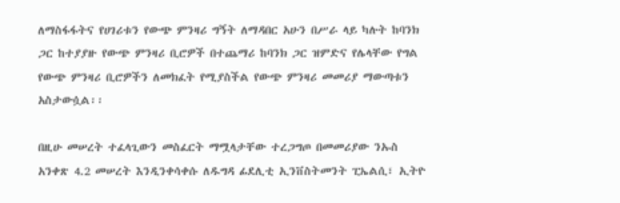ለማስፋፋትና የሀገሪቱን የውጭ ምንዛሪ ግኝት ለማዳበር አሁን በሥራ ላይ ካሉት ከባንክ ጋር ከተያያዙ የውጭ ምንዛሪ ቢሮዎች በተጨማሪ ከባንክ ጋር ዝምድና የሌላቸው የግል የውጭ ምንዛሪ ቢሮዎችን ለመክፈት የሚያስችል የውጭ ምንዛሪ መመሪያ ማውጣቱን አስታውሷል፡፡

በዚሁ መሠረት ተፈላጊውን መስፈርት ማሟላታቸው ተረጋግጦ በመመሪያው ንኡስ አንቀጽ 4.2 መሠረት እንዲንቀሳቀሱ ለዱግዳ ፊደሊቲ ኢንቨስትመንት ፒኤልሲ፣ ኢትዮ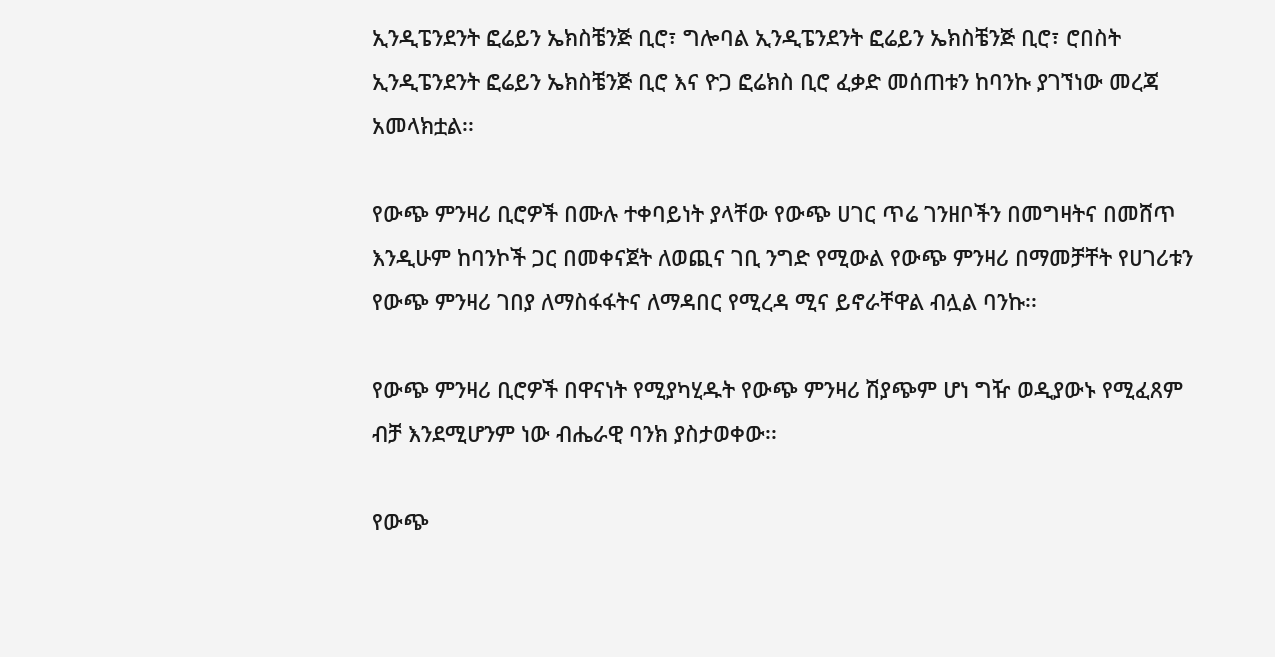ኢንዲፔንደንት ፎሬይን ኤክስቼንጅ ቢሮ፣ ግሎባል ኢንዲፔንደንት ፎሬይን ኤክስቼንጅ ቢሮ፣ ሮበስት ኢንዲፔንደንት ፎሬይን ኤክስቼንጅ ቢሮ እና ዮጋ ፎሬክስ ቢሮ ፈቃድ መሰጠቱን ከባንኩ ያገኘነው መረጃ አመላክቷል፡፡

የውጭ ምንዛሪ ቢሮዎች በሙሉ ተቀባይነት ያላቸው የውጭ ሀገር ጥሬ ገንዘቦችን በመግዛትና በመሸጥ እንዲሁም ከባንኮች ጋር በመቀናጀት ለወጪና ገቢ ንግድ የሚውል የውጭ ምንዛሪ በማመቻቸት የሀገሪቱን የውጭ ምንዛሪ ገበያ ለማስፋፋትና ለማዳበር የሚረዳ ሚና ይኖራቸዋል ብሏል ባንኩ፡፡

የውጭ ምንዛሪ ቢሮዎች በዋናነት የሚያካሂዱት የውጭ ምንዛሪ ሽያጭም ሆነ ግዥ ወዲያውኑ የሚፈጸም ብቻ እንደሚሆንም ነው ብሔራዊ ባንክ ያስታወቀው፡፡

የውጭ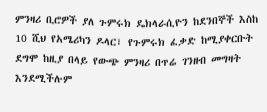ምንዛሪ ቢሮዎች ያለ ጉምሩክ ዴክላራሲዮን ከደንበኞች እስከ 10 ሺህ የአሜሪካን ዶላር፣ የጉምሩክ ፈቃድ ከሚያቀርቡት ደግሞ ከዚያ በላይ የውጭ ምንዛሪ በጥሬ ገንዘብ መግዛት እንደሚችሉም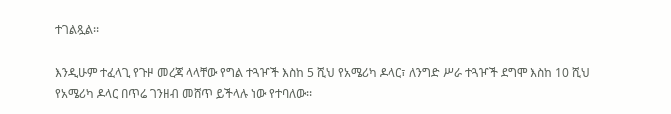ተገልጿል፡፡

እንዲሁም ተፈላጊ የጉዞ መረጃ ላላቸው የግል ተጓዦች እስከ 5 ሺህ የአሜሪካ ዶላር፣ ለንግድ ሥራ ተጓዦች ደግሞ እስከ 10 ሺህ የአሜሪካ ዶላር በጥሬ ገንዘብ መሸጥ ይችላሉ ነው የተባለው፡፡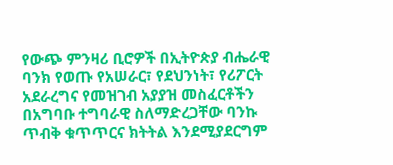የውጭ ምንዛሪ ቢሮዎች በኢትዮጵያ ብሔራዊ ባንክ የወጡ የአሠራር፣ የደህንነት፣ የሪፖርት አደራረግና የመዝገብ አያያዝ መስፈርቶችን በአግባቡ ተግባራዊ ስለማድረጋቸው ባንኩ ጥብቅ ቁጥጥርና ክትትል እንደሚያደርግም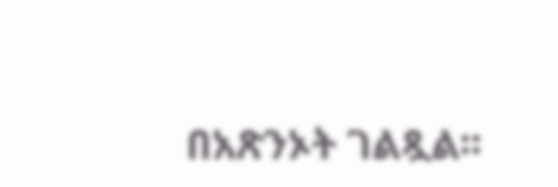በአጽንኦት ገልጿል፡፡